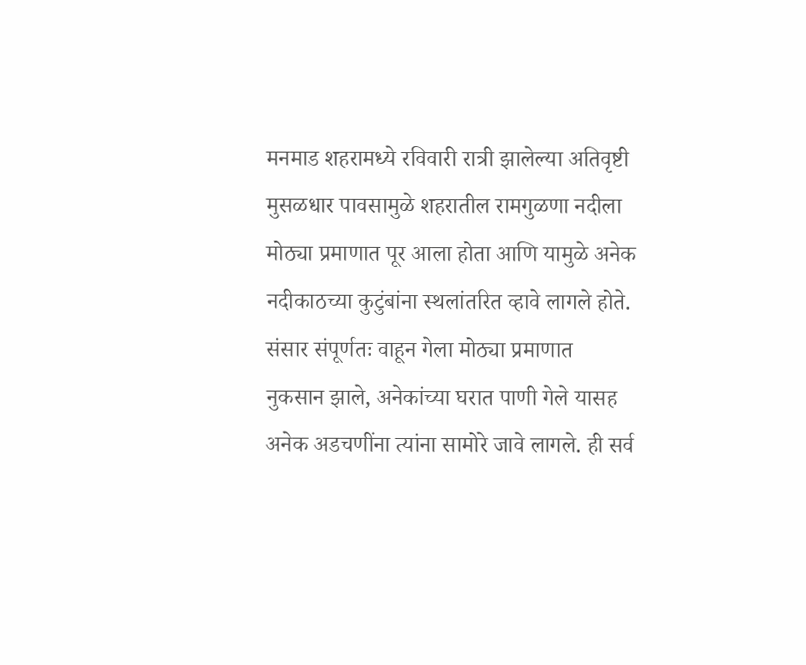मनमाड शहरामध्ये रविवारी रात्री झालेल्या अतिवृष्टी मुसळधार पावसामुळे शहरातील रामगुळणा नदीला मोठ्या प्रमाणात पूर आला होता आणि यामुळे अनेक नदीकाठच्या कुटुंबांना स्थलांतरित व्हावे लागले होते. संसार संपूर्णतः वाहून गेला मोठ्या प्रमाणात नुकसान झाले, अनेकांच्या घरात पाणी गेले यासह अनेक अडचणींना त्यांना सामोरे जावे लागले. ही सर्व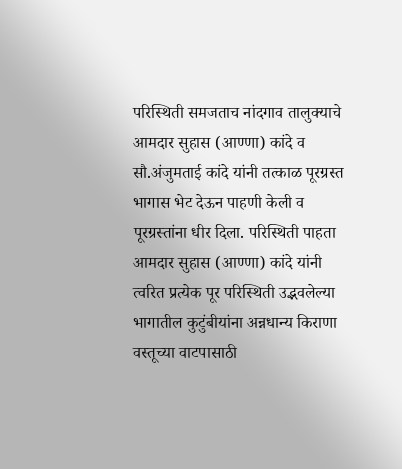परिस्थिती समजताच नांदगाव तालुक्याचे आमदार सुहास (आण्णा) कांदे व सौ.अंजुमताई कांदे यांनी तत्काळ पूरग्रस्त भागास भेट देऊन पाहणी केली व पूरग्रस्तांना धीर दिला. परिस्थिती पाहता आमदार सुहास (आण्णा) कांदे यांनी त्वरित प्रत्येक पूर परिस्थिती उद्भवलेल्या भागातील कुटुंबीयांना अन्नधान्य किराणा वस्तूच्या वाटपासाठी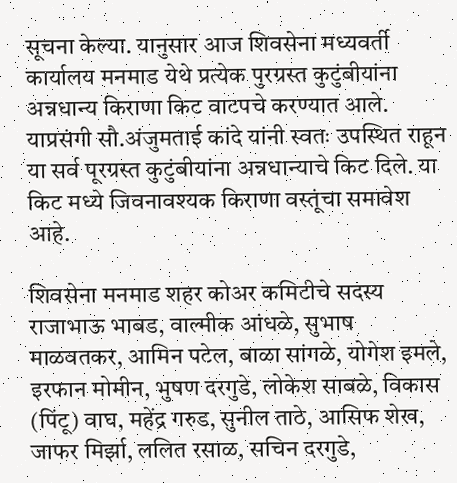सूचना केल्या. यानुसार आज शिवसेना मध्यवर्ती कार्यालय मनमाड येथे प्रत्येक पुरग्रस्त कुटुंबीयांना अन्नधान्य किराणा किट वाटपचे करण्यात आले. याप्रसंगी सौ.अंजुमताई कांदे यांनी स्वतः उपस्थित राहून या सर्व पूरग्रस्त कुटुंबीयांना अन्नधान्याचे किट दिले. या किट मध्ये जिवनावश्यक किराणा वस्तूंचा समावेश आहे.

शिवसेना मनमाड शहर कोअर कमिटीचे सदस्य राजाभाऊ भाबड, वाल्मीक आंधळे, सुभाष माळवतकर, आमिन पटेल, बाळा सांगळे, योगेश इमले, इरफान मोमीन, भुषण दरगुडे, लोकेश साबळे, विकास (पिंटू) वाघ, महेंद्र गरुड, सुनील ताठे, आसिफ शेख, जाफर मिर्झा, ललित रसाळ, सचिन दरगुडे,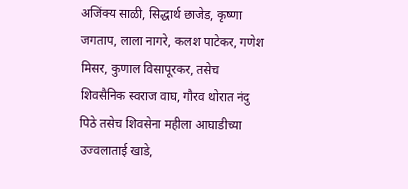अजिंक्य साळी, सिद्धार्थ छाजेड, कृष्णा जगताप, लाला नागरे, कलश पाटेकर, गणेश मिसर, कुणाल विसापूरकर, तसेच शिवसैनिक स्वराज वाघ, गौरव थोरात नंदु पिठे तसेच शिवसेना महीला आघाडीच्या उज्वलाताई खाडे,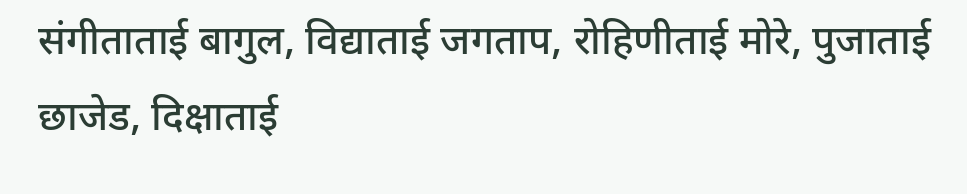संगीताताई बागुल, विद्याताई जगताप, रोहिणीताई मोरे, पुजाताई छाजेड, दिक्षाताई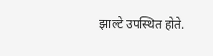झाल्टे उपस्थित होते.